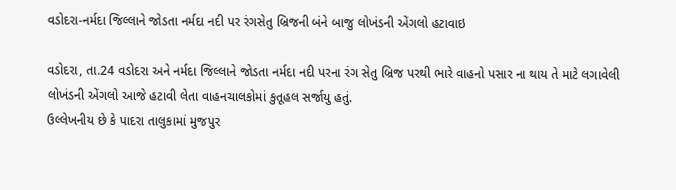વડોદરા-નર્મદા જિલ્લાને જોડતા નર્મદા નદી પર રંગસેતુ બ્રિજની બંને બાજુ લોખંડની એંગલો હટાવાઇ

વડોદરા, તા.24 વડોદરા અને નર્મદા જિલ્લાને જોડતા નર્મદા નદી પરના રંગ સેતુ બ્રિજ પરથી ભારે વાહનો પસાર ના થાય તે માટે લગાવેલી લોખંડની એંગલો આજે હટાવી લેતા વાહનચાલકોમાં કુતૂહલ સર્જાયુ હતું.
ઉલ્લેખનીય છે કે પાદરા તાલુકામાં મુજપુર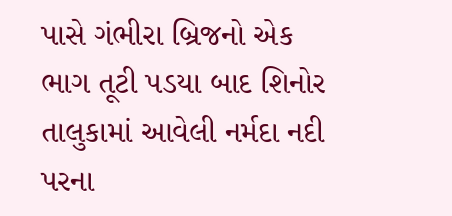પાસે ગંભીરા બ્રિજનો એક ભાગ તૂટી પડયા બાદ શિનોર તાલુકામાં આવેલી નર્મદા નદી પરના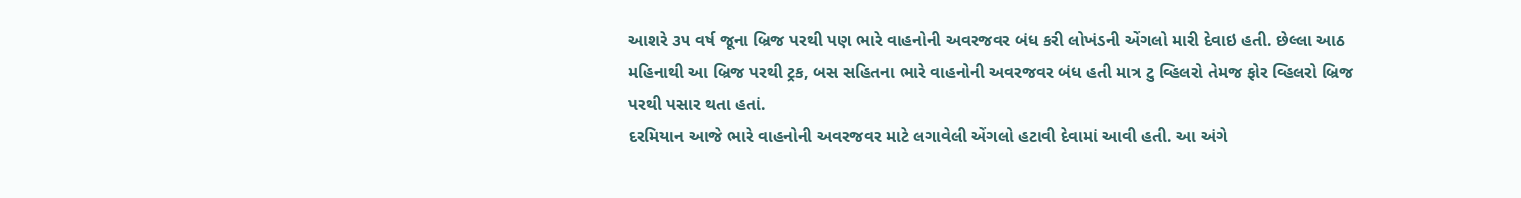આશરે ૩૫ વર્ષ જૂના બ્રિજ પરથી પણ ભારે વાહનોની અવરજવર બંધ કરી લોખંડની એંગલો મારી દેવાઇ હતી. છેલ્લા આઠ મહિનાથી આ બ્રિજ પરથી ટ્રક, બસ સહિતના ભારે વાહનોની અવરજવર બંધ હતી માત્ર ટુ વ્હિલરો તેમજ ફોર વ્હિલરો બ્રિજ પરથી પસાર થતા હતાં.
દરમિયાન આજે ભારે વાહનોની અવરજવર માટે લગાવેલી એંગલો હટાવી દેવામાં આવી હતી. આ અંગે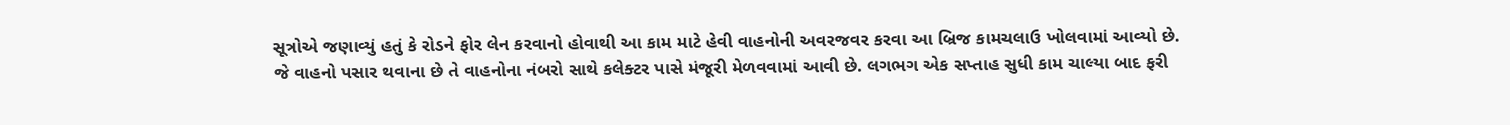સૂત્રોએ જણાવ્યું હતું કે રોડને ફોર લેન કરવાનો હોવાથી આ કામ માટે હેવી વાહનોની અવરજવર કરવા આ બ્રિજ કામચલાઉ ખોલવામાં આવ્યો છે. જે વાહનો પસાર થવાના છે તે વાહનોના નંબરો સાથે કલેક્ટર પાસે મંજૂરી મેળવવામાં આવી છે. લગભગ એક સપ્તાહ સુધી કામ ચાલ્યા બાદ ફરી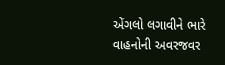એંગલો લગાવીને ભારે વાહનોની અવરજવર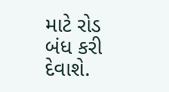માટે રોડ બંધ કરી દેવાશે.